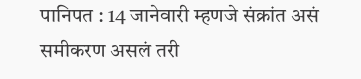पानिपत : 14 जानेवारी म्हणजे संक्रांत असं समीकरण असलं तरी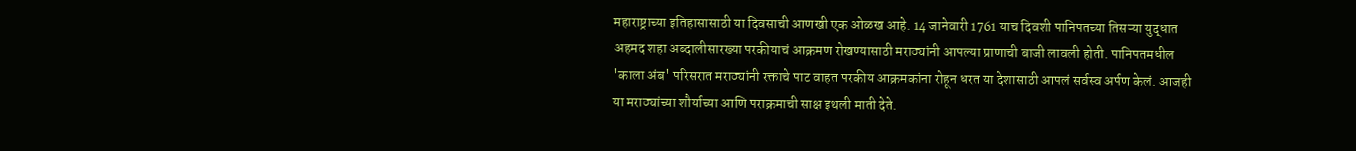महाराष्ट्राच्या इतिहासासाठी या दिवसाची आणखी एक ओळख आहे. 14 जानेवारी 1761 याच दिवशी पानिपतच्या तिसऱ्या युद्धात अहमद शहा अब्दालीसारख्या परकीयाचं आक्रमण रोखण्यासाठी मराठ्यांनी आपल्या प्राणाची बाजी लावली होती. पानिपतमधील 'काला अंब' परिसरात मराठ्यांनी रक्ताचे पाट वाहत परकीय आक्रमकांना रोहून धरत या देशासाठी आपलं सर्वस्व अर्पण केलं. आजही या मराठ्यांच्या शौर्याच्या आणि पराक्रमाची साक्ष इथली माती देते.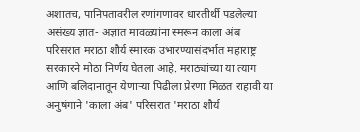अशातच, पानिपतावरील रणांगणावर धारतीर्थी पडलेल्या असंख्य ज्ञात- अज्ञात मावळ्यांना स्मरून काला अंब परिसरात मराठा शौर्य स्मारक उभारण्यासंदर्भात महाराष्ट्र सरकारने मोठा निर्णय घेतला आहे. मराठ्यांच्या या त्याग आणि बलिदानातून येणाऱ्या पिढीला प्रेरणा मिळत राहावी या अनुषंगाने 'काला अंब' परिसरात 'मराठा शौर्य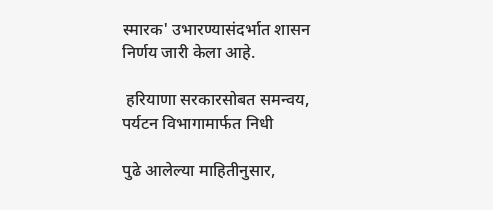स्मारक' उभारण्यासंदर्भात शासन निर्णय जारी केला आहे.

 हरियाणा सरकारसोबत समन्वय, पर्यटन विभागामार्फत निधी

पुढे आलेल्या माहितीनुसार,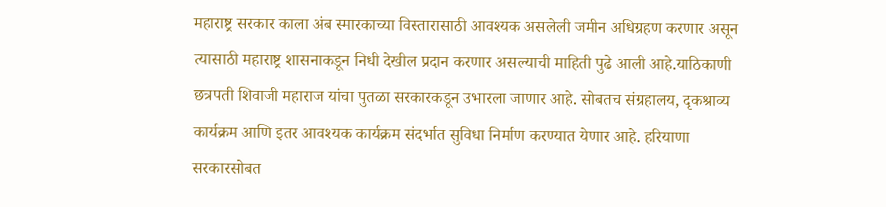महाराष्ट्र सरकार काला अंब स्मारकाच्या विस्तारासाठी आवश्यक असलेली जमीन अधिग्रहण करणार असून त्यासाठी महाराष्ट्र शासनाकडून निधी देखील प्रदान करणार असल्याची माहिती पुढे आली आहे.याठिकाणी छत्रपती शिवाजी महाराज यांचा पुतळा सरकारकडून उभारला जाणार आहे. सोबतच संग्रहालय, दृकश्राव्य कार्यक्रम आणि इतर आवश्यक कार्यक्रम संदर्भात सुविधा निर्माण करण्यात येणार आहे. हरियाणा सरकारसोबत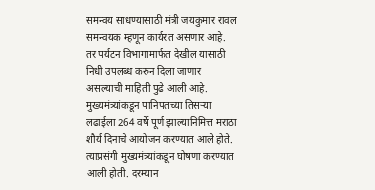समन्वय साधण्यासाठी मंत्री जयकुमार रावल समन्वयक म्हणून कार्यरत असणार आहे. तर पर्यटन विभागामार्फत देखील यासाठी निधी उपलब्ध करुन दिला जाणार असल्याची माहिती पुढे आली आहे. मुख्यमंत्र्यांकडून पानिपतच्या तिसऱ्या लढाईला 264 वर्षे पूर्ण झाल्यानिमित्त मराठा शौर्य दिनाचे आयोजन करण्यात आले होते. त्याप्रसंगी मुख्यमंत्र्यांकडून घोषणा करण्यात आली होती. दरम्यान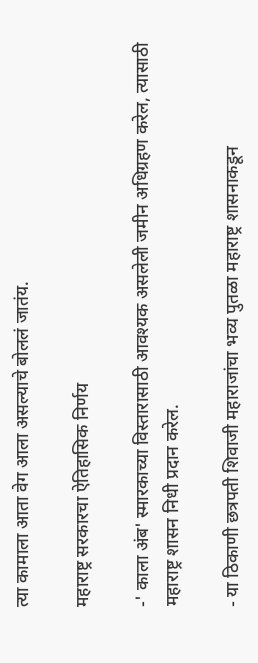त्या कामाला आता वेग आला असल्याचे बोललं जातंय.

महाराष्ट्र सरकारचा ऐतिहासिक निर्णय

-' काला अंब' स्मारकाच्या विस्तारासाठी आवश्यक असलेली जमीन अधिग्रहण करेल, त्यासाठी महाराष्ट्र शासन निधी प्रदान करेल.

- या ठिकाणी छत्रपती शिवाजी महाराजांचा भव्य पुतळा महाराष्ट्र शासनाकडून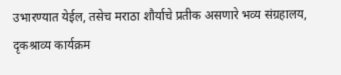उभारण्यात येईल, तसेच मराठा शौर्याचे प्रतीक असणारे भव्य संग्रहालय, दृकश्राव्य कार्यक्रम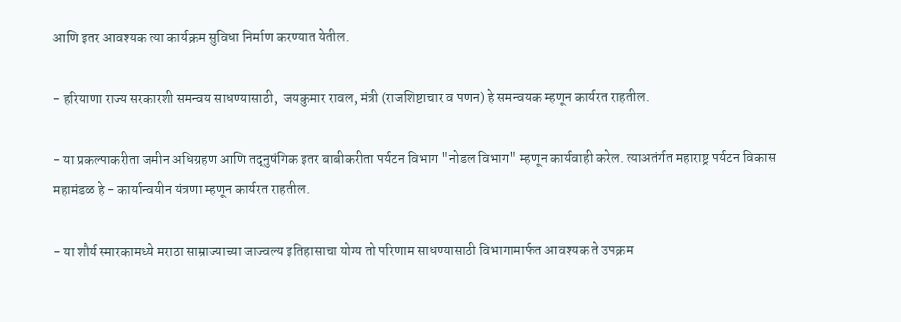आणि इतर आवश्यक त्या कार्यक्रम सुविधा निर्माण करण्यात येतील.

- हरियाणा राज्य सरकारशी समन्वय साधण्यासाठी,  जयकुमार रावल, मंत्री (राजशिष्टाचार व पणन) हे समन्वयक म्हणून कार्यरत राहतील.

- या प्रकल्पाकरीता जमीन अधिग्रहण आणि तद्‌नुषंगिक इतर बाबीकरीता पर्यटन विभाग "नोडल विभाग" म्हणून कार्यवाही करेल. त्याअतंर्गत महाराष्ट्र पर्यटन विकास महामंडळ हे - कार्यान्वयीन यंत्रणा म्हणून कार्यरत राहतील.

- या शौर्य स्मारकामध्ये मराठा साम्राज्याच्या जाज्वल्य इतिहासाचा योग्य तो परिणाम साधण्यासाठी विभागामार्फत आवश्यक ते उपक्रम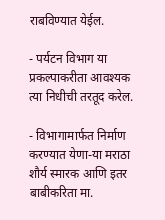राबविण्यात येईल.

- पर्यटन विभाग या प्रकल्पाकरीता आवश्यक त्या निधीची तरतूद करेल.

- विभागामार्फत निर्माण करण्यात येणा-या मराठा शौर्य स्मारक आणि इतर बाबीकरिता मा.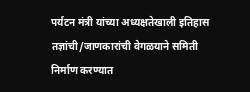पर्यटन मंत्री यांच्या अध्यक्षतेखाली इतिहास तज्ञांची/जाणकारांची वेगळयाने समिती निर्माण करण्यात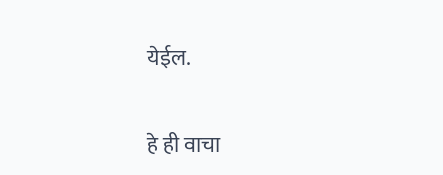येईल.

हे ही वाचा